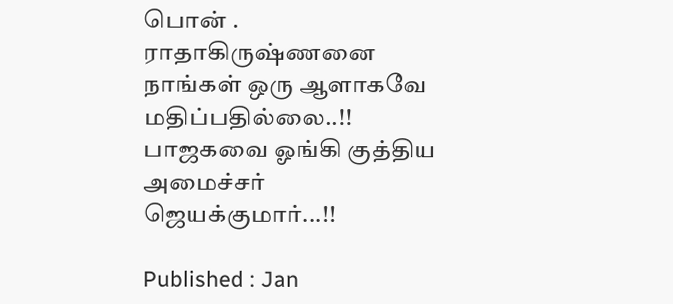பொன் . ராதாகிருஷ்ணனை நாங்கள் ஒரு ஆளாகவே மதிப்பதில்லை..!! பாஜகவை ஓங்கி குத்திய அமைச்சர் ஜெயக்குமார்...!!

Published : Jan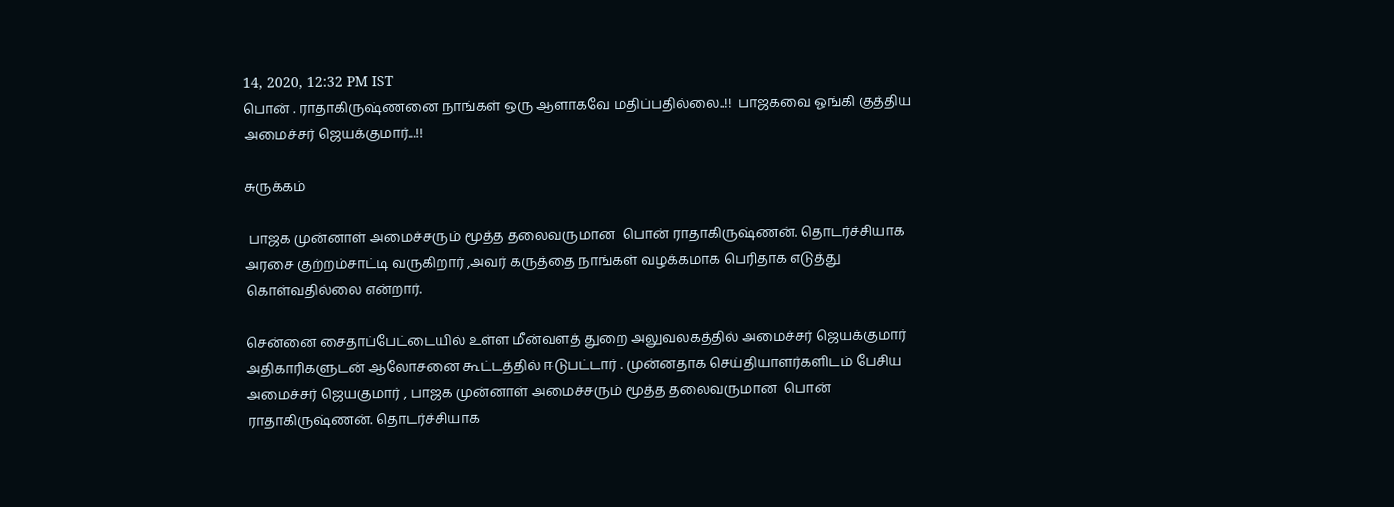14, 2020, 12:32 PM IST
பொன் . ராதாகிருஷ்ணனை நாங்கள் ஒரு ஆளாகவே மதிப்பதில்லை..!!  பாஜகவை ஓங்கி குத்திய அமைச்சர் ஜெயக்குமார்...!!

சுருக்கம்

 பாஜக முன்னாள் அமைச்சரும் மூத்த தலைவருமான  பொன் ராதாகிருஷ்ணன். தொடர்ச்சியாக  அரசை குற்றம்சாட்டி வருகிறார் ,அவர் கருத்தை நாங்கள் வழக்கமாக பெரிதாக எடுத்து கொள்வதில்லை என்றார்.

சென்னை சைதாப்பேட்டையில் உள்ள மீன்வளத் துறை அலுவலகத்தில் அமைச்சர் ஜெயக்குமார் அதிகாரிகளுடன் ஆலோசனை கூட்டத்தில் ஈடுபட்டார் . முன்னதாக செய்தியாளர்களிடம் பேசிய அமைச்சர் ஜெயகுமார் , பாஜக முன்னாள் அமைச்சரும் மூத்த தலைவருமான  பொன் ராதாகிருஷ்ணன். தொடர்ச்சியாக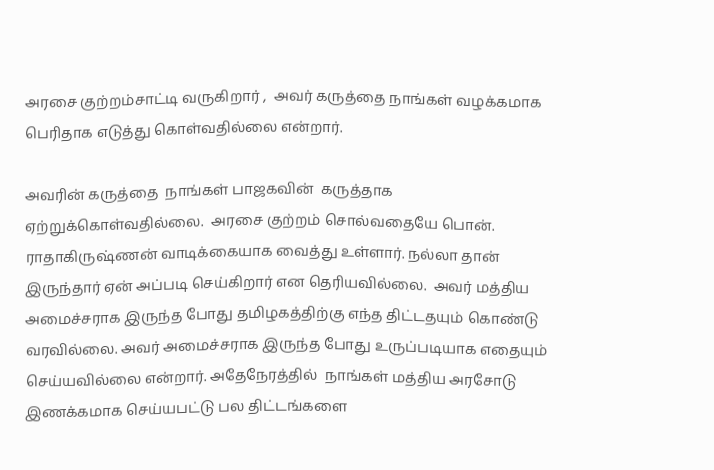அரசை குற்றம்சாட்டி வருகிறார் ,  அவர் கருத்தை நாங்கள் வழக்கமாக பெரிதாக எடுத்து கொள்வதில்லை என்றார்.

அவரின் கருத்தை  நாங்கள் பாஜகவின்  கருத்தாக ஏற்றுக்கொள்வதில்லை.  அரசை குற்றம் சொல்வதையே பொன். ராதாகிருஷ்ணன் வாடிக்கையாக வைத்து உள்ளார். நல்லா தான் இருந்தார் ஏன் அப்படி செய்கிறார் என தெரியவில்லை.  அவர் மத்திய அமைச்சராக இருந்த போது தமிழகத்திற்கு எந்த திட்டதயும் கொண்டு வரவில்லை. அவர் அமைச்சராக இருந்த போது உருப்படியாக எதையும் செய்யவில்லை என்றார். அதேநேரத்தில்  நாங்கள் மத்திய அரசோடு இணக்கமாக செய்யபட்டு பல திட்டங்களை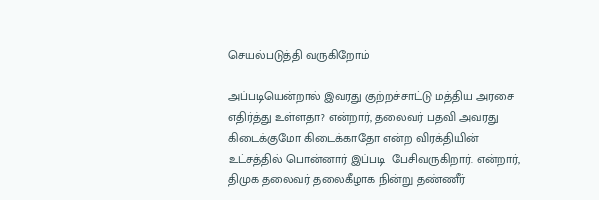செயல்படுத்தி வருகிறோம்

அப்படியென்றால் இவரது குற்றச்சாட்டு மத்திய அரசை எதிர்த்து உள்ளதா? என்றார், தலைவர் பதவி அவரது கிடைக்குமோ கிடைக்காதோ என்ற விரக்தியின் உட்சத்தில் பொன்னார் இப்படி  பேசிவருகிறார். என்றார்,  திமுக தலைவர் தலைகீழாக நின்று தண்ணீர்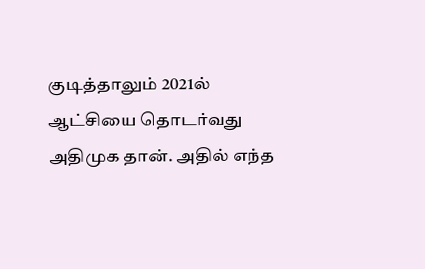குடித்தாலும் 2021ல் ஆட்சியை தொடர்வது அதிமுக தான். அதில் எந்த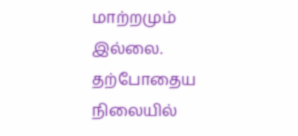மாற்றமும்  இல்லை.  தற்போதைய நிலையில்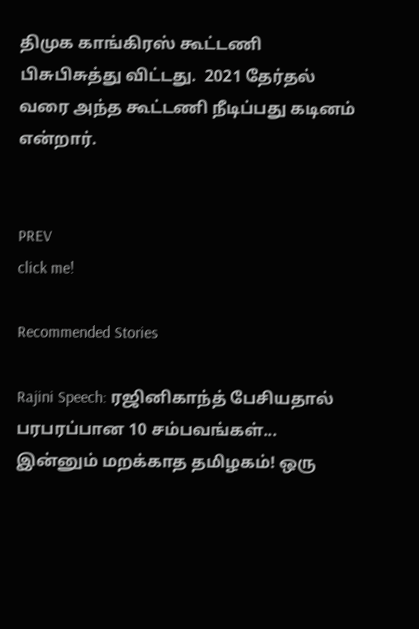திமுக காங்கிரஸ் கூட்டணி பிசுபிசுத்து விட்டது.  2021 தேர்தல் வரை அந்த கூட்டணி நீடிப்பது கடினம் என்றார்.


PREV
click me!

Recommended Stories

Rajini Speech: ரஜினிகாந்த் பேசியதால் பரபரப்பான 10 சம்பவங்கள்... இன்னும் மறக்காத தமிழகம்! ஒரு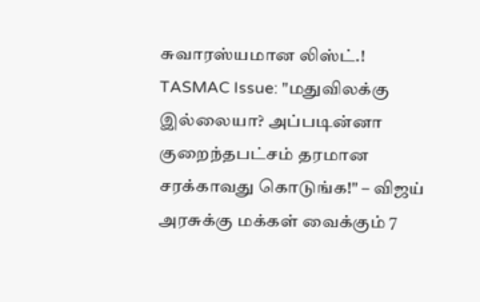சுவாரஸ்யமான லிஸ்ட்.!
TASMAC Issue: "மதுவிலக்கு இல்லையா? அப்படின்னா குறைந்தபட்சம் தரமான சரக்காவது கொடுங்க!" – விஜய் அரசுக்கு மக்கள் வைக்கும் 7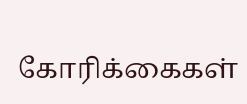கோரிக்கைகள்